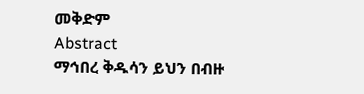መቅድም
Abstract
ማኅበረ ቅዱሳን ይህን በብዙ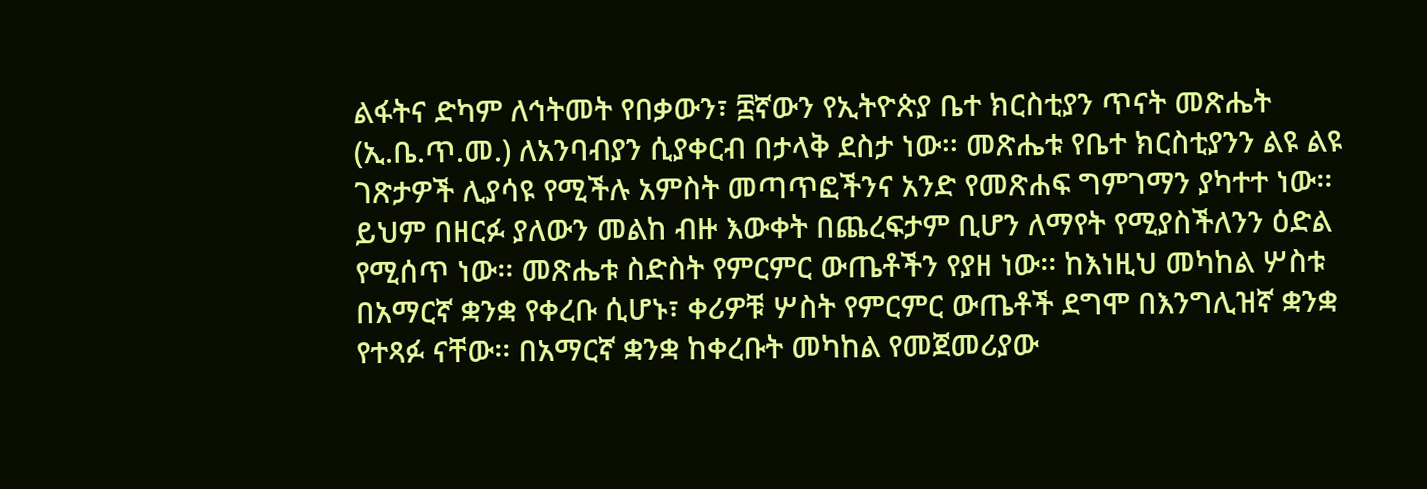ልፋትና ድካም ለኅትመት የበቃውን፣ ፰ኛውን የኢትዮጵያ ቤተ ክርስቲያን ጥናት መጽሔት (ኢ.ቤ.ጥ.መ.) ለአንባብያን ሲያቀርብ በታላቅ ደስታ ነው፡፡ መጽሔቱ የቤተ ክርስቲያንን ልዩ ልዩ ገጽታዎች ሊያሳዩ የሚችሉ አምስት መጣጥፎችንና አንድ የመጽሐፍ ግምገማን ያካተተ ነው፡፡ ይህም በዘርፉ ያለውን መልከ ብዙ እውቀት በጨረፍታም ቢሆን ለማየት የሚያስችለንን ዕድል የሚሰጥ ነው፡፡ መጽሔቱ ስድስት የምርምር ውጤቶችን የያዘ ነው፡፡ ከእነዚህ መካከል ሦስቱ በአማርኛ ቋንቋ የቀረቡ ሲሆኑ፣ ቀሪዎቹ ሦስት የምርምር ውጤቶች ደግሞ በእንግሊዝኛ ቋንቋ የተጻፉ ናቸው፡፡ በአማርኛ ቋንቋ ከቀረቡት መካከል የመጀመሪያው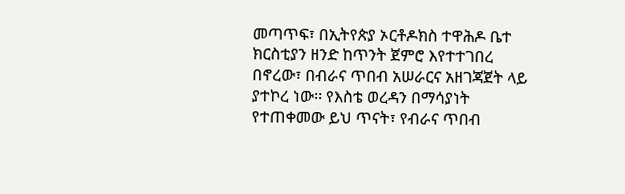መጣጥፍ፣ በኢትየጵያ ኦርቶዶክስ ተዋሕዶ ቤተ ክርስቲያን ዘንድ ከጥንት ጀምሮ እየተተገበረ በኖረው፣ በብራና ጥበብ አሠራርና አዘገጃጀት ላይ ያተኮረ ነው፡፡ የእስቴ ወረዳን በማሳያነት የተጠቀመው ይህ ጥናት፣ የብራና ጥበብ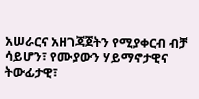አሠራርና አዘገጃጀትን የሚያቀርብ ብቻ ሳይሆን፣ የሙያውን ሃይማኖታዊና ትውፊታዊ፣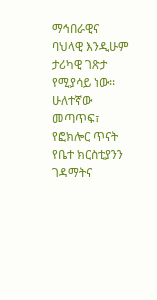ማኅበራዊና ባህላዊ እንዲሁም ታሪካዊ ገጽታ የሚያሳይ ነው፡፡ ሁለተኛው መጣጥፍ፣ የፎክሎር ጥናት የቤተ ክርስቲያንን ገዳማትና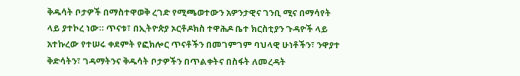ቅዱሳት ቦታዎች በማስተዋወቅ ረገድ የሚጫወተውን አዎንታዊና ገንቢ ሚና በማሳየት ላይ ያተኮረ ነው። ጥናቱ፣ በኢትዮጵያ ኦርቶዶክስ ተዋሕዶ ቤተ ክርስቲያን ጉዳዮች ላይ አተኩረው የተሠሩ ቀደምት የፎክሎር ጥናቶችን በመገምገም ባህላዊ ሁነቶችን፣ ንዋያተ ቅድሳትን፣ ገዳማትንና ቅዱሳት ቦታዎችን በጥልቀትና በስፋት ለመረዳት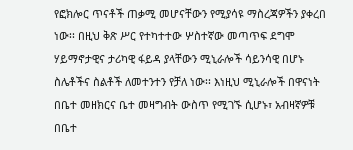የፎክሎር ጥናቶች ጠቃሚ መሆናቸውን የሚያሳዩ ማስረጃዎችን ያቀረበ ነው፡፡ በዚህ ቅጽ ሥር የተካተተው ሦስተኛው መጣጥፍ ደግሞ ሃይማኖታዊና ታሪካዊ ፋይዳ ያላቸውን ሚኒራሎች ሳይንሳዊ በሆኑ ስሌቶችና ስልቶች ለመተንተን የቻለ ነው፡፡ እነዚህ ሚኒራሎች በዋናነት በቤተ መዘክርና ቤተ መዛግብት ውስጥ የሚገኙ ሲሆኑ፣ አብዛኛዎቹ በቤተ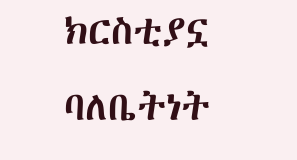ክርስቲያኗ ባለቤትነት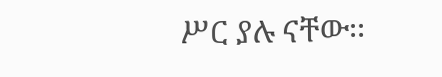ሥር ያሉ ናቸው፡፡